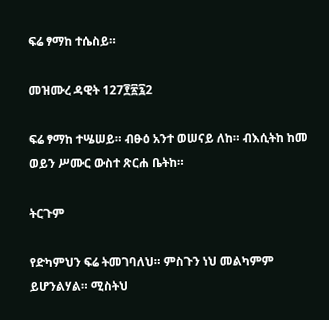ፍሬ ፃማከ ተሴስይ።

መዝሙረ ዳዊት 127፻፳፯2

ፍሬ ፃማከ ተሤሠይ። ብፁዕ አንተ ወሠናይ ለከ። ብእሲትከ ከመ ወይን ሥሙር ውስተ ጽርሐ ቤትከ።

ትርጉም

የድካምህን ፍሬ ትመገባለህ። ምስጉን ነህ መልካምም ይሆንልሃል። ሚስትህ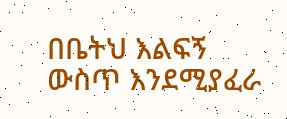በቤትህ እልፍኝ ውስጥ እንደሚያፈራ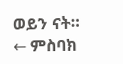ወይን ናት።
← ምስባክ